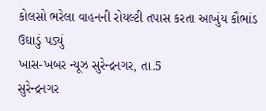કોલસો ભરેલા વાહનની રોયલ્ટી તપાસ કરતા આખુંય કૌભાંડ ઉઘાડું પડ્યું
ખાસ-ખબર ન્યૂઝ સુરેન્દ્રનગર, તા.5
સુરેન્દ્રનગર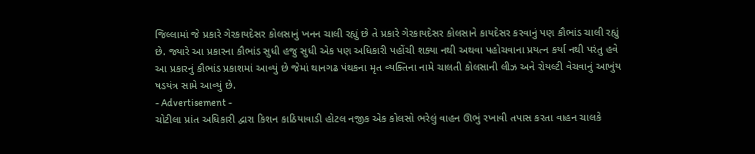જિલ્લામાં જે પ્રકારે ગેરકાયદેસર કોલસાનું ખનન ચાલી રહ્યું છે તે પ્રકારે ગેરકાયદેસર કોલસાને કાયદેસર કરવાનું પણ કૌભાંડ ચાલી રહ્યું છે. જ્યારે આ પ્રકારના કૌભાંડ સુધી હજુ સુધી એક પણ અધિકારી પહોંચી શક્યા નથી અથવા પહોચવાના પ્રયત્ન કર્યા નથી પરંતુ હવે આ પ્રકારનું કૌભાંડ પ્રકાશમાં આવ્યું છે જેમાં થાનગઢ પંથકના મૃત વ્યક્તિના નામે ચાલતી કોલસાની લીઝ અને રોયલ્ટી વેચવાનું આખુંય ષડયંત્ર સામે આવ્યું છે.
- Advertisement -
ચોટીલા પ્રાંત અધિકારી દ્વારા કિશન કાઠિયાવાડી હોટલ નજીક એક કોલસો ભરેલું વાહન ઊભું રખાવી તપાસ કરતા વાહન ચાલકે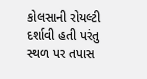કોલસાની રોયલ્ટી દર્શાવી હતી પરંતુ સ્થળ પર તપાસ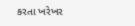કરતા ખરેખર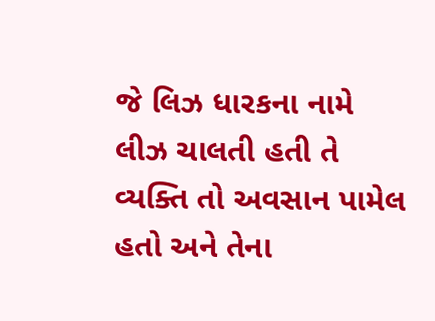જે લિઝ ધારકના નામે લીઝ ચાલતી હતી તે વ્યક્તિ તો અવસાન પામેલ હતો અને તેના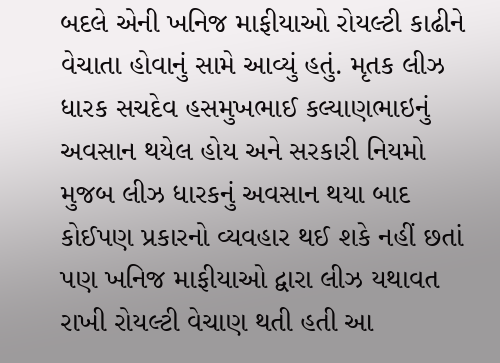બદલે એની ખનિજ માફીયાઓ રોયલ્ટી કાઢીને વેચાતા હોવાનું સામે આવ્યું હતું. મૃતક લીઝ ધારક સચદેવ હસમુખભાઈ કલ્યાણભાઇનું અવસાન થયેલ હોય અને સરકારી નિયમો મુજબ લીઝ ધારકનું અવસાન થયા બાદ કોઈપણ પ્રકારનો વ્યવહાર થઈ શકે નહીં છતાં પણ ખનિજ માફીયાઓ દ્વારા લીઝ યથાવત રાખી રોયલ્ટી વેચાણ થતી હતી આ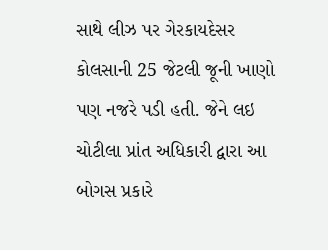સાથે લીઝ પર ગેરકાયદેસર કોલસાની 25 જેટલી જૂની ખાણો પણ નજરે પડી હતી. જેને લઇ ચોટીલા પ્રાંત અધિકારી દ્વારા આ બોગસ પ્રકારે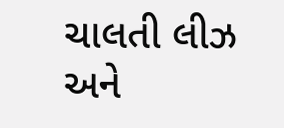ચાલતી લીઝ અને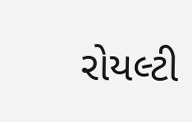રોયલ્ટી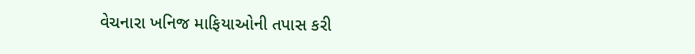વેચનારા ખનિજ માફિયાઓની તપાસ કરી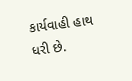કાર્યવાહી હાથ ધરી છે.